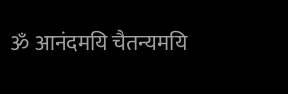ॐ आनंदमयि चैतन्यमयि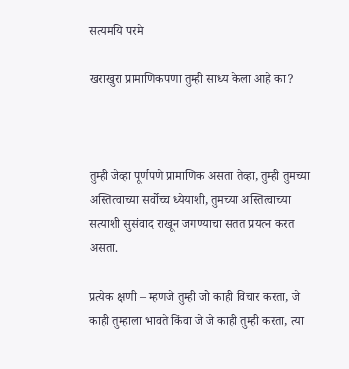सत्यमयि परमे

खराखुरा प्रामाणिकपणा तुम्ही साध्य केला आहे का?



तुम्ही जेव्हा पूर्णपणे प्रामाणिक असता तेव्हा, तुम्ही तुमच्या अस्तित्वाच्या सर्वोच्च ध्येयाशी, तुमच्या अस्तित्वाच्या सत्याशी सुसंवाद राखून जगण्याचा सतत प्रयत्न करत असता.

प्रत्येक क्षणी – म्हणजे तुम्ही जो काही विचार करता, जे काही तुम्हाला भावते किंवा जे जे काही तुम्ही करता, त्या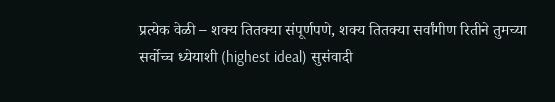प्रत्येक वेळी – शक्य तितक्या संपूर्णपणे, शक्य तितक्या सर्वांगीण रितीने तुमच्या सर्वोच्च ध्येयाशी (highest ideal) सुसंवादी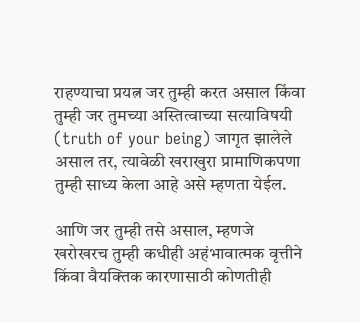राहण्याचा प्रयत्न जर तुम्ही करत असाल किंवा तुम्ही जर तुमच्या अस्तित्वाच्या सत्याविषयी (truth of your being) जागृत झालेले असाल तर, त्यावेळी खराखुरा प्रामाणिकपणा तुम्ही साध्य केला आहे असे म्हणता येईल.

आणि जर तुम्ही तसे असाल, म्हणजे खरोखरच तुम्ही कधीही अहंभावात्मक वृत्तीने किंवा वैयक्तिक कारणासाठी कोणतीही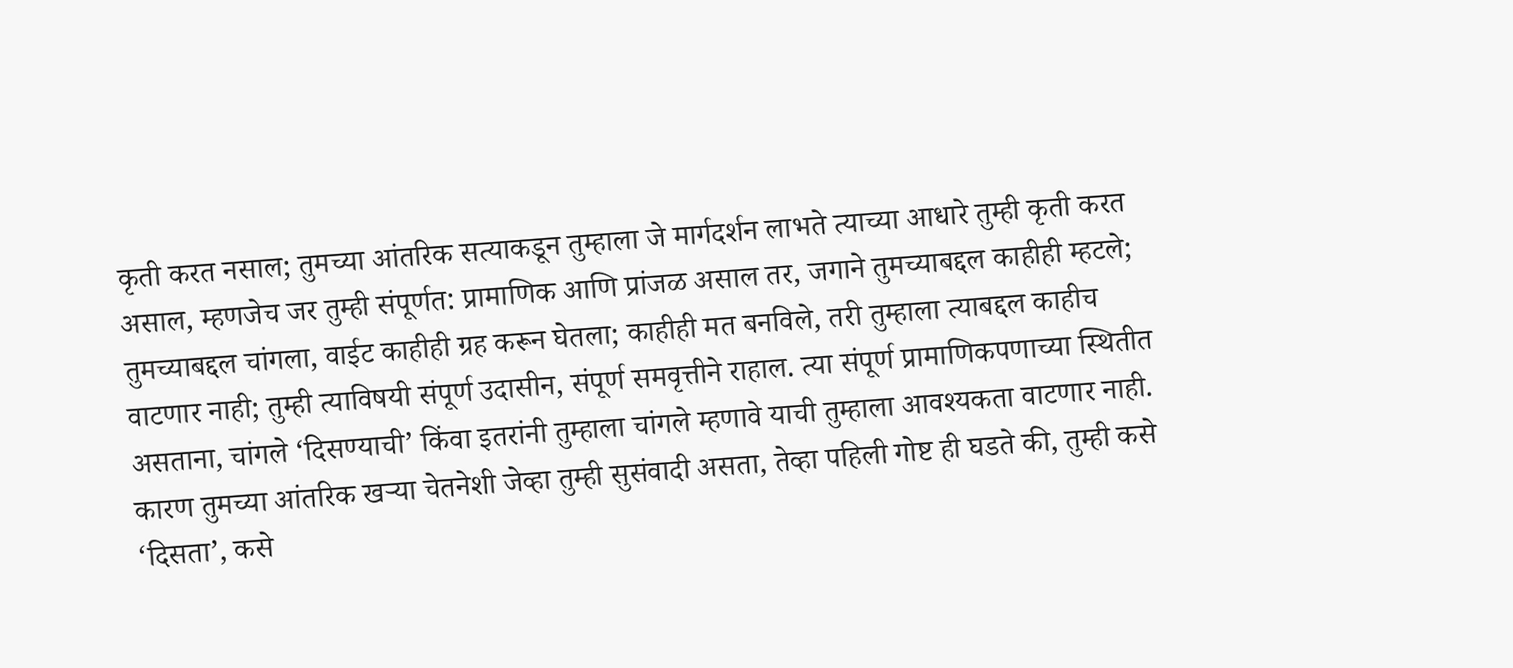कृती करत नसाल; तुमच्या आंतरिक सत्याकडून तुम्हाला जे मार्गदर्शन लाभते त्याच्या आधारे तुम्ही कृती करत असाल, म्हणजेच जर तुम्ही संपूर्णत: प्रामाणिक आणि प्रांजळ असाल तर, जगाने तुमच्याबद्दल काहीही म्हटले; तुमच्याबद्दल चांगला, वाईट काहीही ग्रह करून घेतला; काहीही मत बनविले, तरी तुम्हाला त्याबद्दल काहीच वाटणार नाही; तुम्ही त्याविषयी संपूर्ण उदासीन, संपूर्ण समवृत्तीने राहाल. त्या संपूर्ण प्रामाणिकपणाच्या स्थितीत असताना, चांगले ‘दिसण्याची’ किंवा इतरांनी तुम्हाला चांगले म्हणावे याची तुम्हाला आवश्यकता वाटणार नाही. कारण तुमच्या आंतरिक खऱ्या चेतनेशी जेव्हा तुम्ही सुसंवादी असता, तेव्हा पहिली गोष्ट ही घडते की, तुम्ही कसे ‘दिसता’, कसे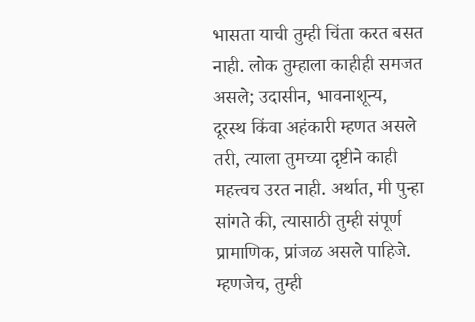भासता याची तुम्ही चिंता करत बसत नाही. लोक तुम्हाला काहीही समजत असले; उदासीन, भावनाशून्य, दूरस्थ किंवा अहंकारी म्हणत असले तरी, त्याला तुमच्या दृष्टीने काही महत्त्वच उरत नाही. अर्थात, मी पुन्हा सांगते की, त्यासाठी तुम्ही संपूर्ण प्रामाणिक, प्रांजळ असले पाहिजे. म्हणजेच, तुम्ही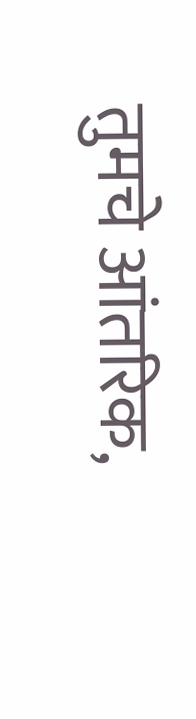तुमचे आंतरिक,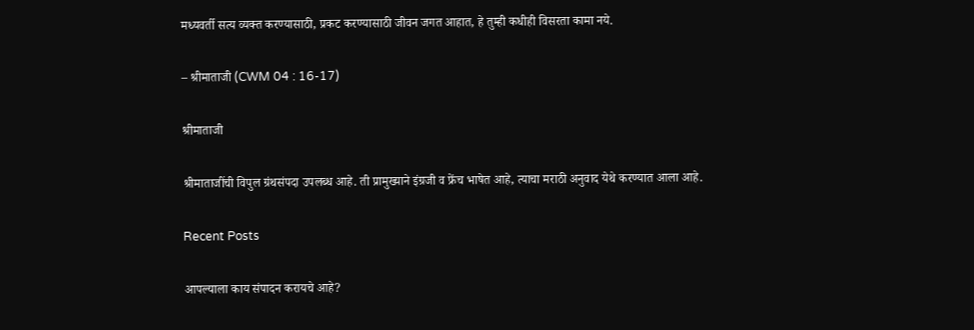मध्यवर्ती सत्य व्यक्त करण्यासाठी, प्रकट करण्यासाठी जीवन जगत आहात, हे तुम्ही कधीही विसरता कामा नये.

– श्रीमाताजी (CWM 04 : 16-17)

श्रीमाताजी

श्रीमाताजींची विपुल ग्रंथसंपदा उपलब्ध आहे. ती प्रामुख्याने इंग्रजी व फ्रेंच भाषेत आहे, त्याचा मराठी अनुवाद येथे करण्यात आला आहे.

Recent Posts

आपल्याला काय संपादन करायचे आहे?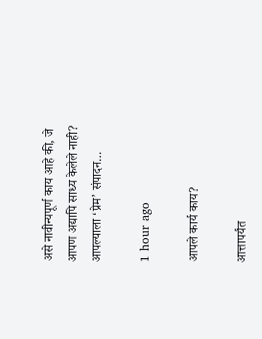असे नावीन्यपूर्ण काय आहे की, जे आपण अद्यापि साध्य केलेले नाही? आपल्याला ‘प्रेम‌’ संपादन…

1 hour ago

आपले कार्य काय?

आत्तापर्यंत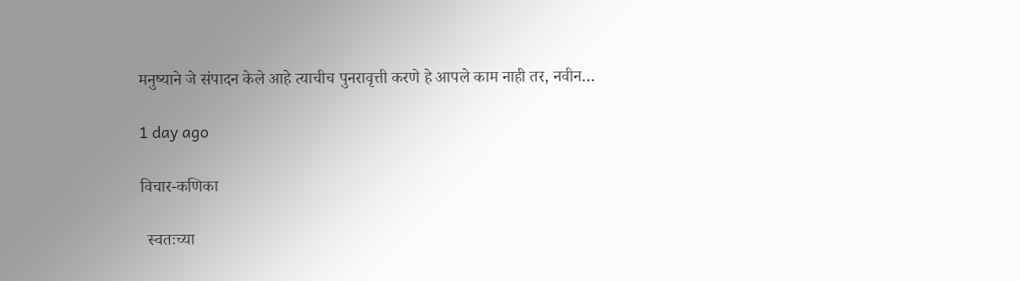मनुष्याने जे संपादन केले आहे त्याचीच पुनरावृत्ती करणे हे आपले काम नाही तर, नवीन…

1 day ago

विचार-कणिका

  स्वतःच्या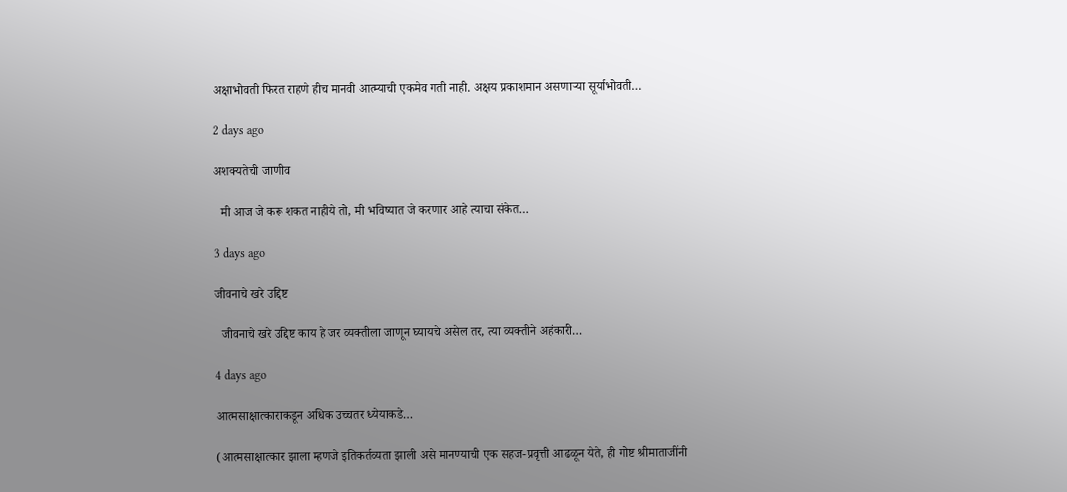अक्षाभोवती फिरत राहणे हीच मानवी आत्म्याची एकमेव गती नाही. अक्षय प्रकाशमान असणाऱ्या सूर्याभोवती…

2 days ago

अशक्यतेची जाणीव

  मी आज जे करू शकत नाहीये तो, मी भविष्यात जे करणार आहे त्याचा संकेत…

3 days ago

जीवनाचे खरे उद्दिष्ट

  जीवनाचे खरे उद्दिष्ट काय हे जर व्यक्तीला जाणून घ्यायचे असेल तर, त्या व्यक्तीने अहंकारी…

4 days ago

आत्मसाक्षात्काराकडून अधिक उच्चतर ध्येयाकडे…

(आत्मसाक्षात्कार झाला म्हणजे इतिकर्तव्यता झाली असे मानण्याची एक सहज-प्रवृत्ती आढळून येते, ही गोष्ट श्रीमाताजींनी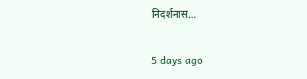निदर्शनास…

5 days ago